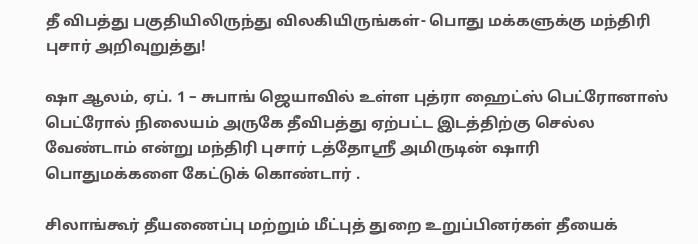தீ விபத்து பகுதியிலிருந்து விலகியிருங்கள்- பொது மக்களுக்கு மந்திரி புசார் அறிவுறுத்து!

ஷா ஆலம், ஏப். 1 – சுபாங் ஜெயாவில் உள்ள புத்ரா ஹைட்ஸ் பெட்ரோனாஸ் பெட்ரோல் நிலையம் அருகே தீவிபத்து ஏற்பட்ட இடத்திற்கு செல்ல வேண்டாம் என்று மந்திரி புசார் டத்தோஸ்ரீ அமிருடின் ஷாரி பொதுமக்களை கேட்டுக் கொண்டார் .

சிலாங்கூர் தீயணைப்பு மற்றும் மீட்புத் துறை உறுப்பினர்கள் தீயைக்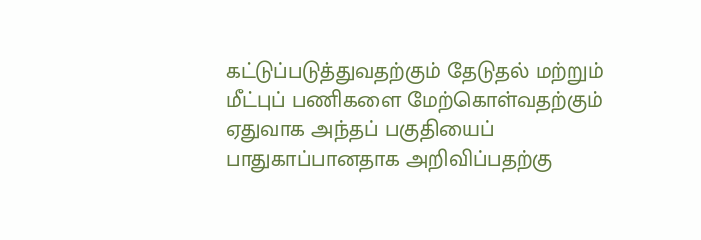கட்டுப்படுத்துவதற்கும் தேடுதல் மற்றும் மீட்புப் பணிகளை மேற்கொள்வதற்கும் ஏதுவாக அந்தப் பகுதியைப் பாதுகாப்பானதாக அறிவிப்பதற்கு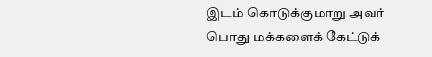இடம் கொடுக்குமாறு அவர் பொது மக்களைக் கேட்டுக்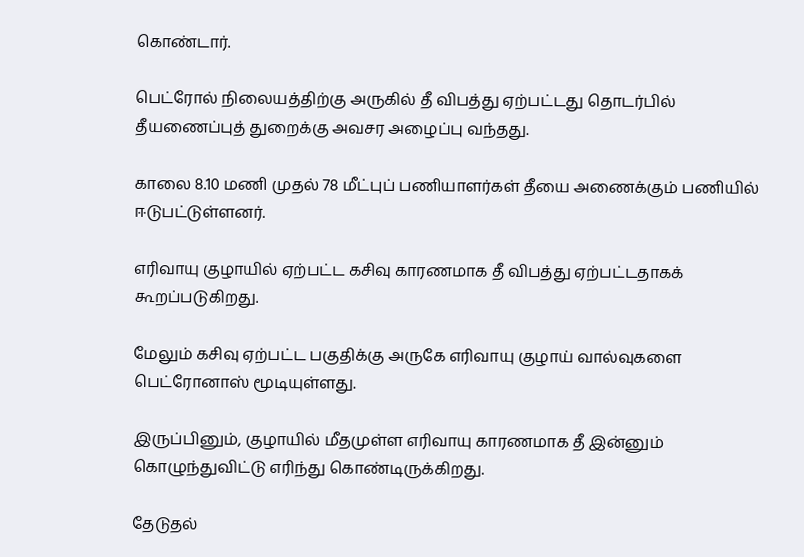கொண்டார்.

பெட்ரோல் நிலையத்திற்கு அருகில் தீ விபத்து ஏற்பட்டது தொடர்பில் தீயணைப்புத் துறைக்கு அவசர அழைப்பு வந்தது.

காலை 8.10 மணி முதல் 78 மீட்புப் பணியாளர்கள் தீயை அணைக்கும் பணியில் ஈடுபட்டுள்ளனர்.

எரிவாயு குழாயில் ஏற்பட்ட கசிவு காரணமாக தீ விபத்து ஏற்பட்டதாகக் கூறப்படுகிறது.

மேலும் கசிவு ஏற்பட்ட பகுதிக்கு அருகே எரிவாயு குழாய் வால்வுகளை பெட்ரோனாஸ் மூடியுள்ளது.

இருப்பினும், குழாயில் மீதமுள்ள எரிவாயு காரணமாக தீ இன்னும் கொழுந்துவிட்டு எரிந்து கொண்டிருக்கிறது.

தேடுதல்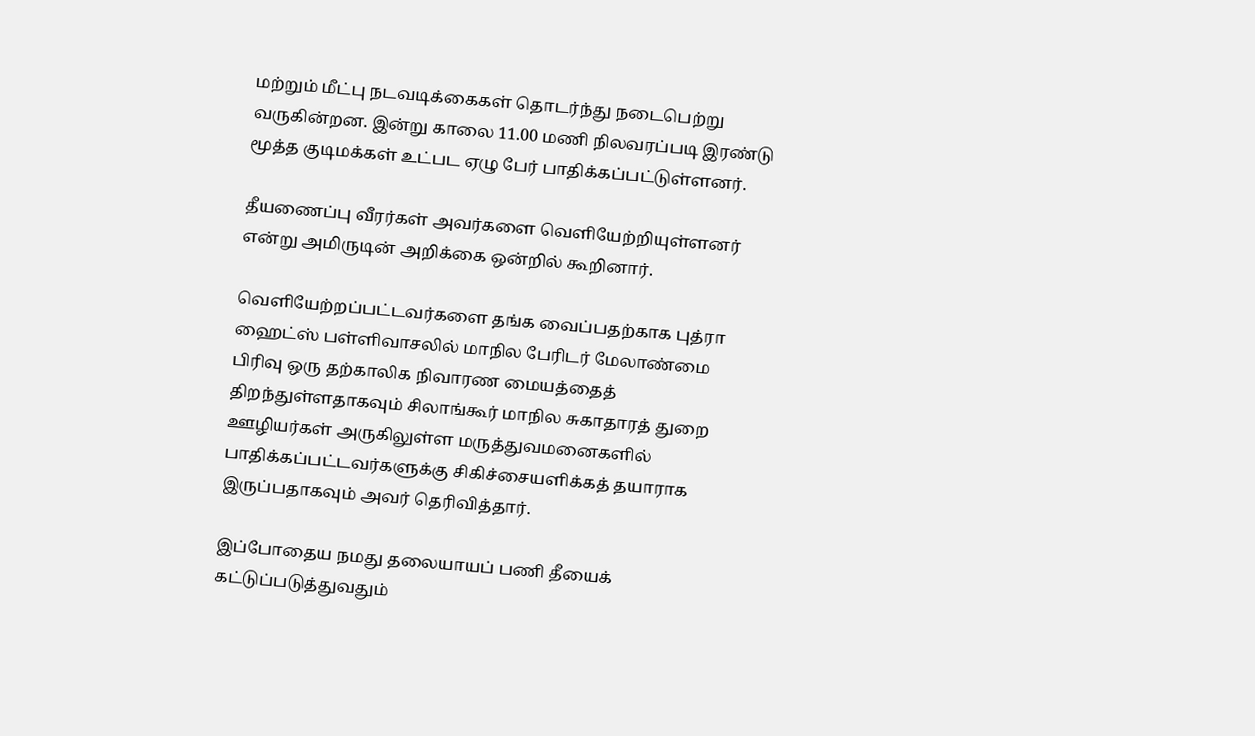மற்றும் மீட்பு நடவடிக்கைகள் தொடர்ந்து நடைபெற்று வருகின்றன. இன்று காலை 11.00 மணி நிலவரப்படி இரண்டு மூத்த குடிமக்கள் உட்பட ஏழு பேர் பாதிக்கப்பட்டுள்ளனர்.

தீயணைப்பு வீரர்கள் அவர்களை வெளியேற்றியுள்ளனர் என்று அமிருடின் அறிக்கை ஒன்றில் கூறினார்.

வெளியேற்றப்பட்டவர்களை தங்க வைப்பதற்காக புத்ரா ஹைட்ஸ் பள்ளிவாசலில் மாநில பேரிடர் மேலாண்மை பிரிவு ஒரு தற்காலிக நிவாரண மையத்தைத் திறந்துள்ளதாகவும் சிலாங்கூர் மாநில சுகாதாரத் துறை ஊழியர்கள் அருகிலுள்ள மருத்துவமனைகளில் பாதிக்கப்பட்டவர்களுக்கு சிகிச்சையளிக்கத் தயாராக இருப்பதாகவும் அவர் தெரிவித்தார்.

இப்போதைய நமது தலையாயப் பணி தீயைக் கட்டுப்படுத்துவதும்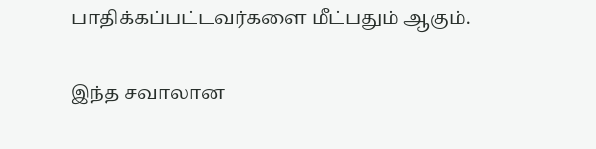பாதிக்கப்பட்டவர்களை மீட்பதும் ஆகும்.

இந்த சவாலான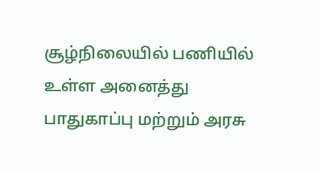சூழ்நிலையில் பணியில் உள்ள அனைத்து பாதுகாப்பு மற்றும் அரசு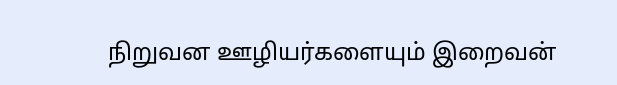நிறுவன ஊழியர்களையும் இறைவன்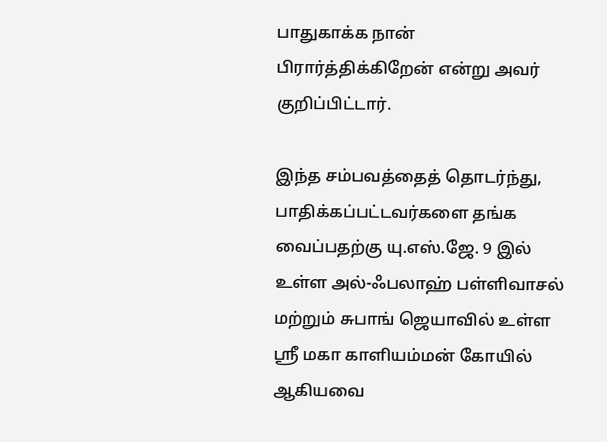பாதுகாக்க நான் பிரார்த்திக்கிறேன் என்று அவர் குறிப்பிட்டார்.

இந்த சம்பவத்தைத் தொடர்ந்து, பாதிக்கப்பட்டவர்களை தங்க வைப்பதற்கு யு.எஸ்.ஜே. 9 இல் உள்ள அல்-ஃபலாஹ் பள்ளிவாசல் மற்றும் சுபாங் ஜெயாவில் உள்ள ஸ்ரீ மகா காளியம்மன் கோயில் ஆகியவை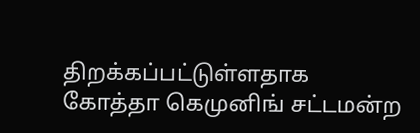திறக்கப்பட்டுள்ளதாக கோத்தா கெமுனிங் சட்டமன்ற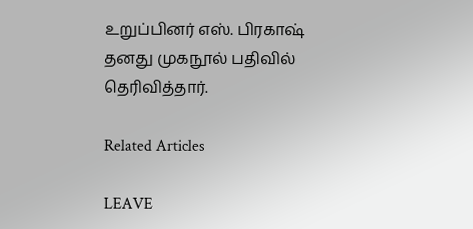உறுப்பினர் எஸ். பிரகாஷ் தனது முகநூல் பதிவில் தெரிவித்தார்.

Related Articles

LEAVE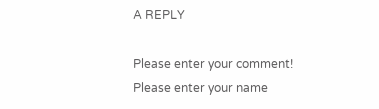A REPLY

Please enter your comment!
Please enter your name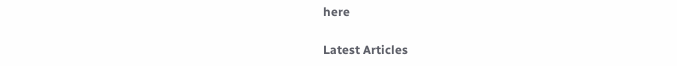here

Latest Articles